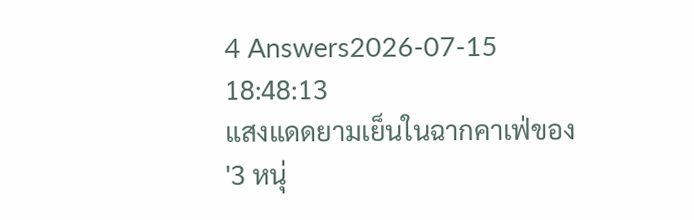4 Answers2026-07-15 18:48:13
แสงแดดยามเย็นในฉากคาเฟ่ของ '3 หนุ่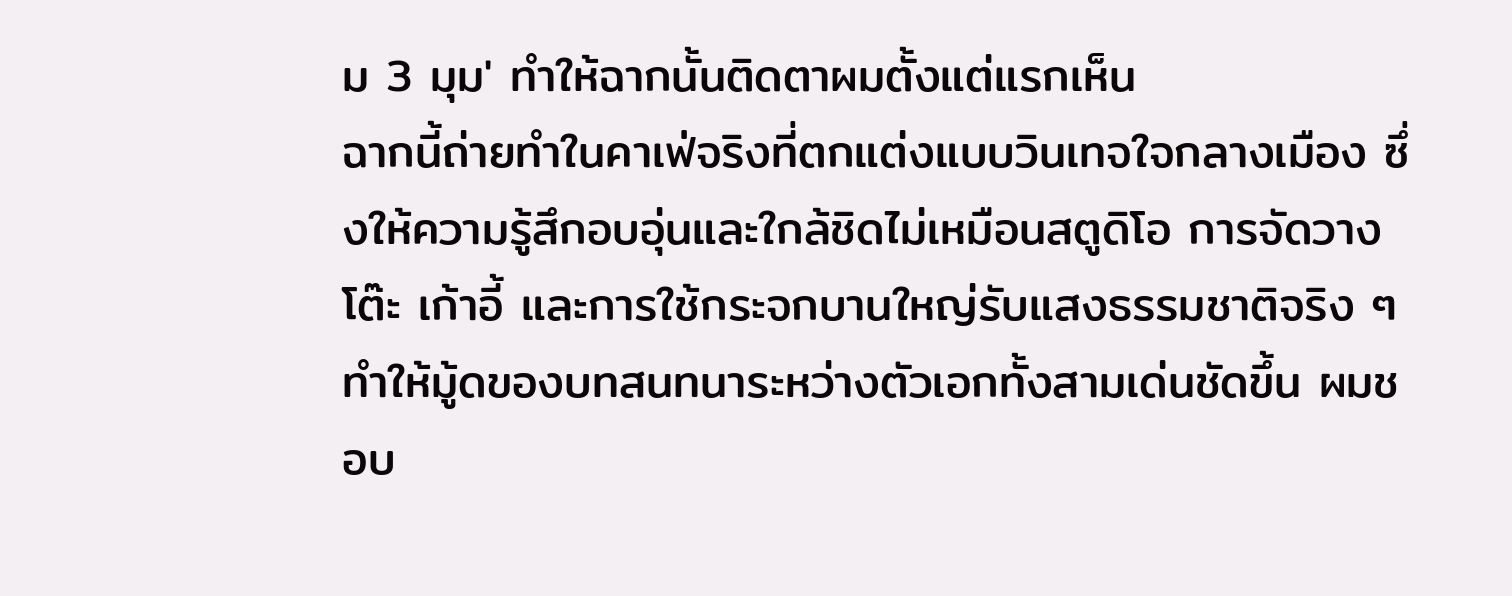ม 3 มุม' ทำให้ฉากนั้นติดตาผมตั้งแต่แรกเห็น
ฉากนี้ถ่ายทำในคาเฟ่จริงที่ตกแต่งแบบวินเทจใจกลางเมือง ซึ่งให้ความรู้สึกอบอุ่นและใกล้ชิดไม่เหมือนสตูดิโอ การจัดวางโต๊ะ เก้าอี้ และการใช้กระจกบานใหญ่รับแสงธรรมชาติจริง ๆ ทำให้มู้ดของบทสนทนาระหว่างตัวเอกทั้งสามเด่นชัดขึ้น ผมชอบ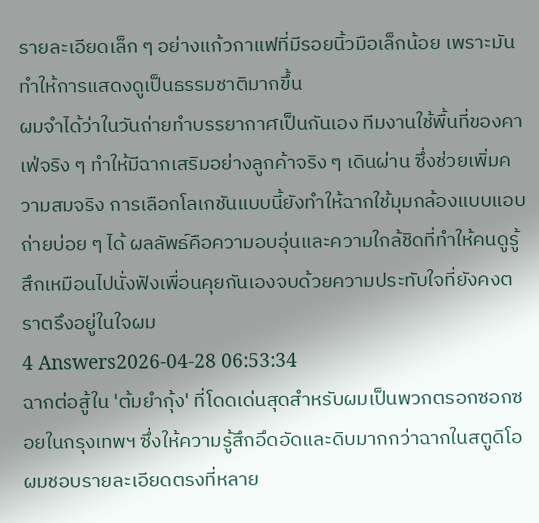รายละเอียดเล็ก ๆ อย่างแก้วกาแฟที่มีรอยนิ้วมือเล็กน้อย เพราะมันทำให้การแสดงดูเป็นธรรมชาติมากขึ้น
ผมจำได้ว่าในวันถ่ายทำบรรยากาศเป็นกันเอง ทีมงานใช้พื้นที่ของคาเฟ่จริง ๆ ทำให้มีฉากเสริมอย่างลูกค้าจริง ๆ เดินผ่าน ซึ่งช่วยเพิ่มความสมจริง การเลือกโลเกชันแบบนี้ยังทำให้ฉากใช้มุมกล้องแบบแอบถ่ายบ่อย ๆ ได้ ผลลัพธ์คือความอบอุ่นและความใกล้ชิดที่ทำให้คนดูรู้สึกเหมือนไปนั่งฟังเพื่อนคุยกันเองจบด้วยความประทับใจที่ยังคงตราตรึงอยู่ในใจผม
4 Answers2026-04-28 06:53:34
ฉากต่อสู้ใน 'ต้มยำกุ้ง' ที่โดดเด่นสุดสำหรับผมเป็นพวกตรอกซอกซอยในกรุงเทพฯ ซึ่งให้ความรู้สึกอึดอัดและดิบมากกว่าฉากในสตูดิโอ
ผมชอบรายละเอียดตรงที่หลาย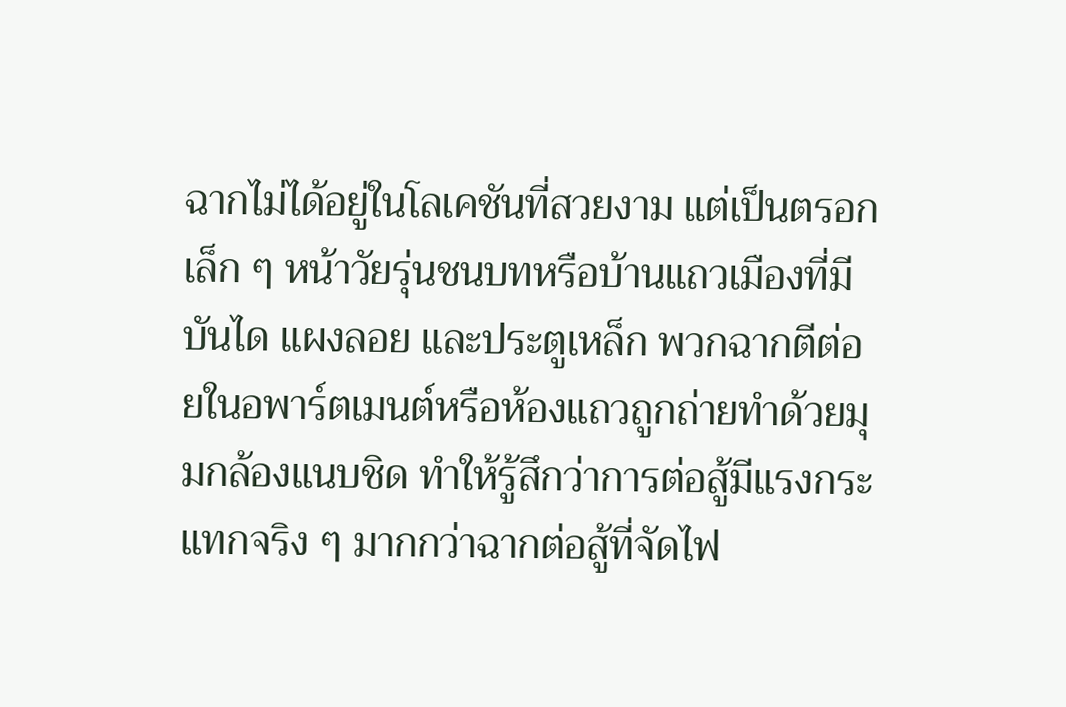ฉากไม่ได้อยู่ในโลเคชันที่สวยงาม แต่เป็นตรอกเล็ก ๆ หน้าวัยรุ่นชนบทหรือบ้านแถวเมืองที่มีบันได แผงลอย และประตูเหล็ก พวกฉากตีต่อยในอพาร์ตเมนต์หรือห้องแถวถูกถ่ายทำด้วยมุมกล้องแนบชิด ทำให้รู้สึกว่าการต่อสู้มีแรงกระแทกจริง ๆ มากกว่าฉากต่อสู้ที่จัดไฟ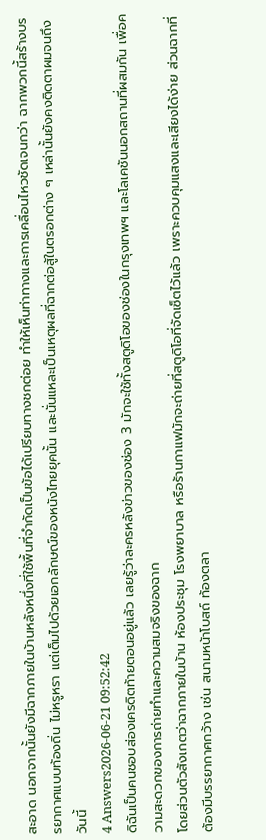สะอาด นอกจากนั้นยังมีฉากภายในบ้านหลังหนึ่งที่ใช้พื้นที่จำกัดเป็นข้อได้เปรียบทางชกต่อย ทำให้เห็นท่าทางและการเคลื่อนไหวชัดเจนกว่า ฉากพวกนี้สร้างบรรยากาศแบบท้องถิ่น ไม่หรูหรา แต่เต็มไปด้วยเอกลักษณ์ของหนังไทยยุคนั้น และนั่นแหละเป็นเหตุผลที่ฉากต่อสู้ในตรอกต่าง ๆ เหล่านั้นยังคงติดตาผมจนถึงวันนี้
4 Answers2026-06-21 09:52:42
ดิฉันเป็นคนชอบส่องเครดิตท้ายตอนอยู่แล้ว เลยรู้ว่าละครหลังข่าวของช่อง 3 มักจะใช้ทั้งสตูดิโอของช่องในกรุงเทพฯ และโลเคชันนอกสถานที่ผสมกัน เพื่อความสะดวกของการถ่ายทำและความสมจริงของฉาก
โดยส่วนตัวสังเกตว่าฉากภายในบ้าน ห้องประชุม โรงพยาบาล หรือร้านกาแฟมักจะถ่ายที่สตูดิโอที่จัดเซ็ตไว้แล้ว เพราะควบคุมแสงและเสียงได้ง่าย ส่วนฉากที่ต้องมีบรรยากาศกว้าง เช่น สนามหน้าโบสถ์ ท้องตลา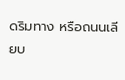ดริมทาง หรือถนนเลียบ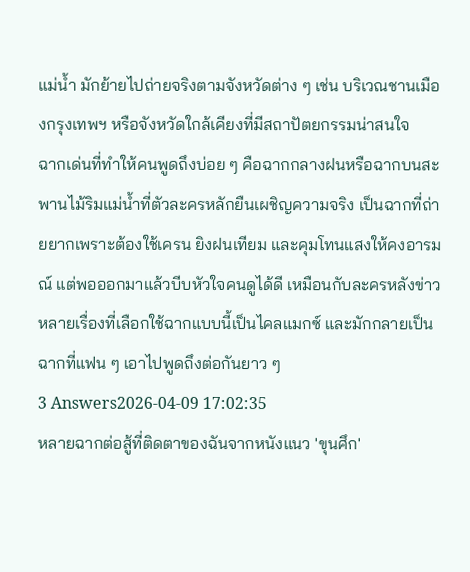แม่น้ำ มักย้ายไปถ่ายจริงตามจังหวัดต่าง ๆ เช่น บริเวณชานเมืองกรุงเทพฯ หรือจังหวัดใกล้เคียงที่มีสถาปัตยกรรมน่าสนใจ
ฉากเด่นที่ทำให้คนพูดถึงบ่อย ๆ คือฉากกลางฝนหรือฉากบนสะพานไม้ริมแม่น้ำที่ตัวละครหลักยืนเผชิญความจริง เป็นฉากที่ถ่ายยากเพราะต้องใช้เครน ยิงฝนเทียม และคุมโทนแสงให้คงอารมณ์ แต่พอออกมาแล้วบีบหัวใจคนดูได้ดี เหมือนกับละครหลังข่าวหลายเรื่องที่เลือกใช้ฉากแบบนี้เป็นไคลแมกซ์ และมักกลายเป็นฉากที่แฟน ๆ เอาไปพูดถึงต่อกันยาว ๆ
3 Answers2026-04-09 17:02:35
หลายฉากต่อสู้ที่ติดตาของฉันจากหนังแนว 'ขุนศึก'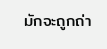มักจะถูกถ่า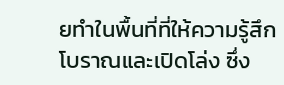ยทำในพื้นที่ที่ให้ความรู้สึกโบราณและเปิดโล่ง ซึ่ง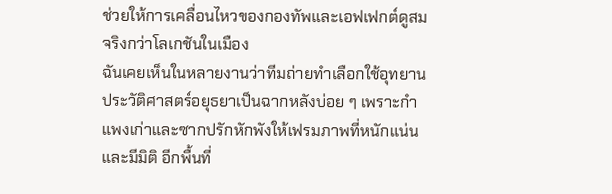ช่วยให้การเคลื่อนไหวของกองทัพและเอฟเฟกต์ดูสมจริงกว่าโลเกชันในเมือง
ฉันเคยเห็นในหลายงานว่าทีมถ่ายทำเลือกใช้อุทยานประวัติศาสตร์อยุธยาเป็นฉากหลังบ่อย ๆ เพราะกำแพงเก่าและซากปรักหักพังให้เฟรมภาพที่หนักแน่นและมีมิติ อีกพื้นที่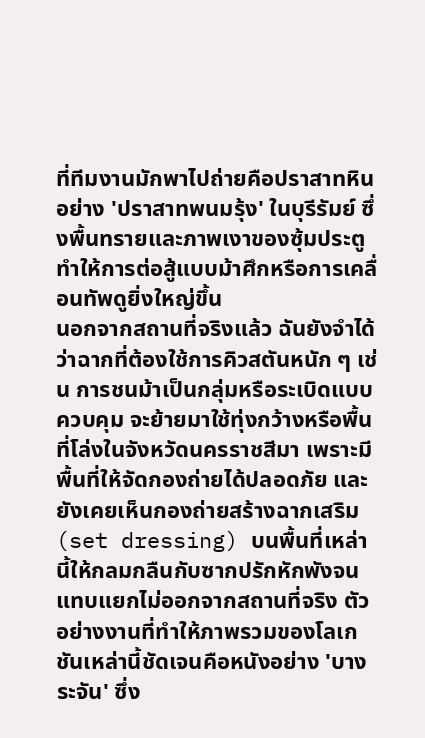ที่ทีมงานมักพาไปถ่ายคือปราสาทหินอย่าง 'ปราสาทพนมรุ้ง' ในบุรีรัมย์ ซึ่งพื้นทรายและภาพเงาของซุ้มประตูทำให้การต่อสู้แบบม้าศึกหรือการเคลื่อนทัพดูยิ่งใหญ่ขึ้น
นอกจากสถานที่จริงแล้ว ฉันยังจำได้ว่าฉากที่ต้องใช้การคิวสตันหนัก ๆ เช่น การชนม้าเป็นกลุ่มหรือระเบิดแบบควบคุม จะย้ายมาใช้ทุ่งกว้างหรือพื้นที่โล่งในจังหวัดนครราชสีมา เพราะมีพื้นที่ให้จัดกองถ่ายได้ปลอดภัย และยังเคยเห็นกองถ่ายสร้างฉากเสริม (set dressing) บนพื้นที่เหล่านี้ให้กลมกลืนกับซากปรักหักพังจนแทบแยกไม่ออกจากสถานที่จริง ตัวอย่างงานที่ทำให้ภาพรวมของโลเกชันเหล่านี้ชัดเจนคือหนังอย่าง 'บางระจัน' ซึ่ง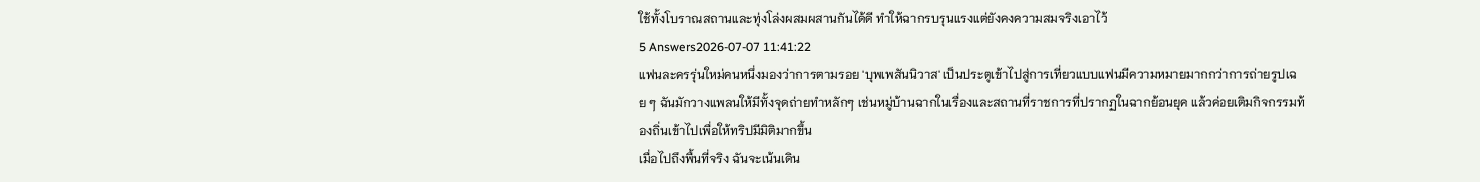ใช้ทั้งโบราณสถานและทุ่งโล่งผสมผสานกันได้ดี ทำให้ฉากรบรุนแรงแต่ยังคงความสมจริงเอาไว้
5 Answers2026-07-07 11:41:22
แฟนละครรุ่นใหม่คนหนึ่งมองว่าการตามรอย 'บุพเพสันนิวาส' เป็นประตูเข้าไปสู่การเที่ยวแบบแฟนมีความหมายมากกว่าการถ่ายรูปเฉย ๆ ฉันมักวางแพลนให้มีทั้งจุดถ่ายทำหลักๆ เช่นหมู่บ้านฉากในเรื่องและสถานที่ราชการที่ปรากฏในฉากย้อนยุค แล้วค่อยเติมกิจกรรมท้องถิ่นเข้าไปเพื่อให้ทริปมีมิติมากขึ้น
เมื่อไปถึงพื้นที่จริง ฉันจะเน้นเดิน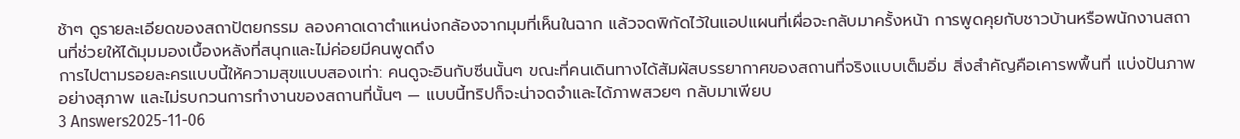ช้าๆ ดูรายละเอียดของสถาปัตยกรรม ลองคาดเดาตำแหน่งกล้องจากมุมที่เห็นในฉาก แล้วจดพิกัดไว้ในแอปแผนที่เผื่อจะกลับมาครั้งหน้า การพูดคุยกับชาวบ้านหรือพนักงานสถานที่ช่วยให้ได้มุมมองเบื้องหลังที่สนุกและไม่ค่อยมีคนพูดถึง
การไปตามรอยละครแบบนี้ให้ความสุขแบบสองเท่า: คนดูจะอินกับซีนนั้นๆ ขณะที่คนเดินทางได้สัมผัสบรรยากาศของสถานที่จริงแบบเต็มอิ่ม สิ่งสำคัญคือเคารพพื้นที่ แบ่งปันภาพอย่างสุภาพ และไม่รบกวนการทำงานของสถานที่นั้นๆ — แบบนี้ทริปก็จะน่าจดจำและได้ภาพสวยๆ กลับมาเพียบ
3 Answers2025-11-06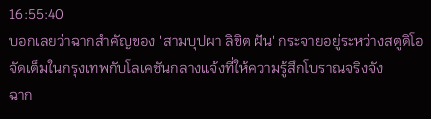16:55:40
บอกเลยว่าฉากสำคัญของ 'สามบุปผา ลิขิต ฝัน' กระจายอยู่ระหว่างสตูดิโอจัดเต็มในกรุงเทพกับโลเคชันกลางแจ้งที่ให้ความรู้สึกโบราณจริงจัง
ฉาก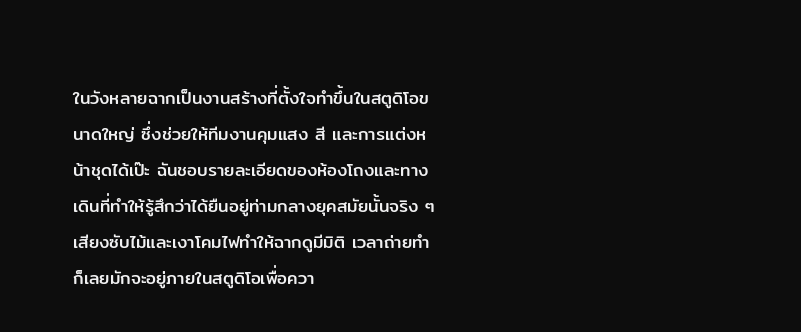ในวังหลายฉากเป็นงานสร้างที่ตั้งใจทำขึ้นในสตูดิโอขนาดใหญ่ ซึ่งช่วยให้ทีมงานคุมแสง สี และการแต่งหน้าชุดได้เป๊ะ ฉันชอบรายละเอียดของห้องโถงและทางเดินที่ทำให้รู้สึกว่าได้ยืนอยู่ท่ามกลางยุคสมัยนั้นจริง ๆ เสียงซับไม้และเงาโคมไฟทำให้ฉากดูมีมิติ เวลาถ่ายทำก็เลยมักจะอยู่ภายในสตูดิโอเพื่อควา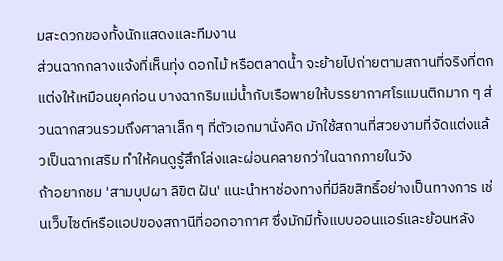มสะดวกของทั้งนักแสดงและทีมงาน
ส่วนฉากกลางแจ้งที่เห็นทุ่ง ดอกไม้ หรือตลาดน้ำ จะย้ายไปถ่ายตามสถานที่จริงที่ตกแต่งให้เหมือนยุคก่อน บางฉากริมแม่น้ำกับเรือพายให้บรรยากาศโรแมนติกมาก ๆ ส่วนฉากสวนรวมถึงศาลาเล็ก ๆ ที่ตัวเอกมานั่งคิด มักใช้สถานที่สวยงามที่จัดแต่งแล้วเป็นฉากเสริม ทำให้คนดูรู้สึกโล่งและผ่อนคลายกว่าในฉากภายในวัง
ถ้าอยากชม 'สามบุปผา ลิขิต ฝัน' แนะนำหาช่องทางที่มีลิขสิทธิ์อย่างเป็นทางการ เช่นเว็บไซต์หรือแอปของสถานีที่ออกอากาศ ซึ่งมักมีทั้งแบบออนแอร์และย้อนหลัง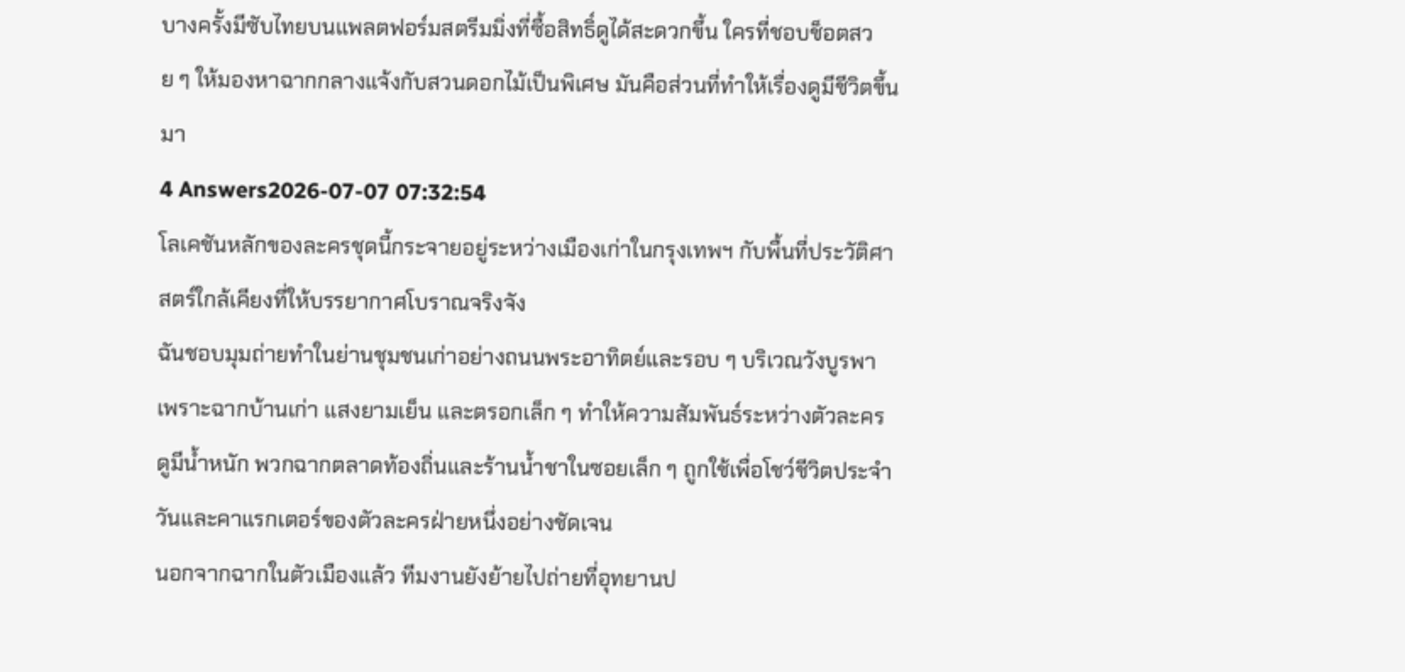บางครั้งมีซับไทยบนแพลตฟอร์มสตรีมมิ่งที่ซื้อสิทธิ์ดูได้สะดวกขึ้น ใครที่ชอบช็อตสวย ๆ ให้มองหาฉากกลางแจ้งกับสวนดอกไม้เป็นพิเศษ มันคือส่วนที่ทำให้เรื่องดูมีชีวิตขึ้นมา
4 Answers2026-07-07 07:32:54
โลเคชันหลักของละครชุดนี้กระจายอยู่ระหว่างเมืองเก่าในกรุงเทพฯ กับพื้นที่ประวัติศาสตร์ใกล้เคียงที่ให้บรรยากาศโบราณจริงจัง
ฉันชอบมุมถ่ายทำในย่านชุมชนเก่าอย่างถนนพระอาทิตย์และรอบ ๆ บริเวณวังบูรพา เพราะฉากบ้านเก่า แสงยามเย็น และตรอกเล็ก ๆ ทำให้ความสัมพันธ์ระหว่างตัวละครดูมีน้ำหนัก พวกฉากตลาดท้องถิ่นและร้านน้ำชาในซอยเล็ก ๆ ถูกใช้เพื่อโชว์ชีวิตประจำวันและคาแรกเตอร์ของตัวละครฝ่ายหนึ่งอย่างชัดเจน
นอกจากฉากในตัวเมืองแล้ว ทีมงานยังย้ายไปถ่ายที่อุทยานป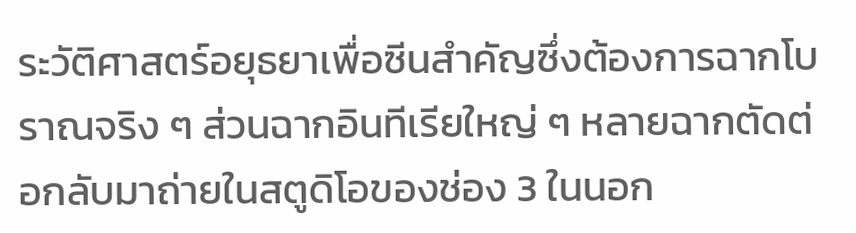ระวัติศาสตร์อยุธยาเพื่อซีนสำคัญซึ่งต้องการฉากโบราณจริง ๆ ส่วนฉากอินทีเรียใหญ่ ๆ หลายฉากตัดต่อกลับมาถ่ายในสตูดิโอของช่อง 3 ในนอก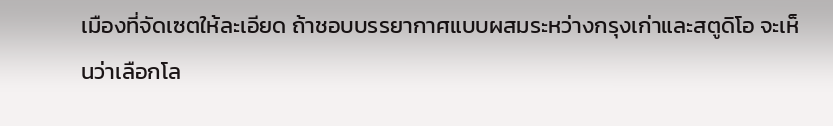เมืองที่จัดเซตให้ละเอียด ถ้าชอบบรรยากาศแบบผสมระหว่างกรุงเก่าและสตูดิโอ จะเห็นว่าเลือกโล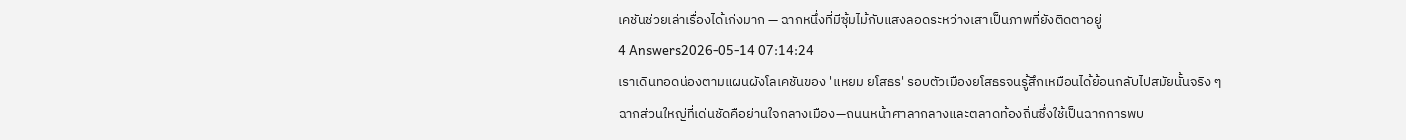เคชันช่วยเล่าเรื่องได้เก่งมาก — ฉากหนึ่งที่มีซุ้มไม้กับแสงลอดระหว่างเสาเป็นภาพที่ยังติดตาอยู่
4 Answers2026-05-14 07:14:24
เราเดินทอดน่องตามแผนผังโลเคชันของ 'แหยม ยโสธร' รอบตัวเมืองยโสธรจนรู้สึกเหมือนได้ย้อนกลับไปสมัยนั้นจริง ๆ
ฉากส่วนใหญ่ที่เด่นชัดคือย่านใจกลางเมือง—ถนนหน้าศาลากลางและตลาดท้องถิ่นซึ่งใช้เป็นฉากการพบ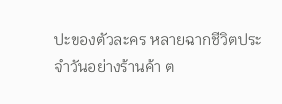ปะของตัวละคร หลายฉากชีวิตประจำวันอย่างร้านค้า ต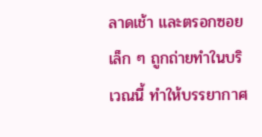ลาดเช้า และตรอกซอยเล็ก ๆ ถูกถ่ายทำในบริเวณนี้ ทำให้บรรยากาศ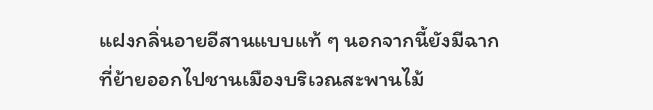แฝงกลิ่นอายอีสานแบบแท้ ๆ นอกจากนี้ยังมีฉากที่ย้ายออกไปชานเมืองบริเวณสะพานไม้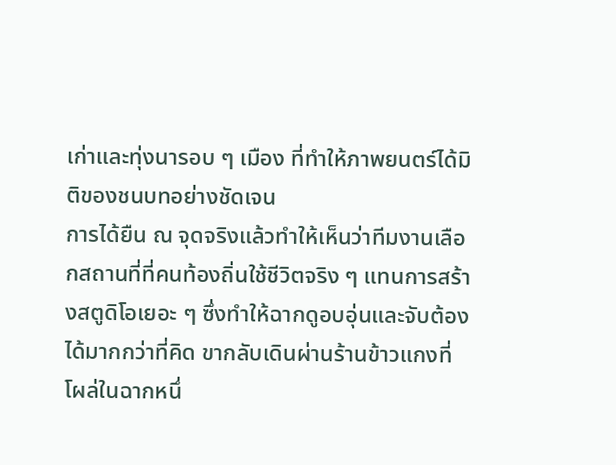เก่าและทุ่งนารอบ ๆ เมือง ที่ทำให้ภาพยนตร์ได้มิติของชนบทอย่างชัดเจน
การได้ยืน ณ จุดจริงแล้วทำให้เห็นว่าทีมงานเลือกสถานที่ที่คนท้องถิ่นใช้ชีวิตจริง ๆ แทนการสร้างสตูดิโอเยอะ ๆ ซึ่งทำให้ฉากดูอบอุ่นและจับต้องได้มากกว่าที่คิด ขากลับเดินผ่านร้านข้าวแกงที่โผล่ในฉากหนึ่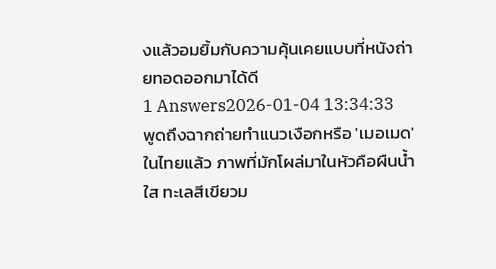งแล้วอมยิ้มกับความคุ้นเคยแบบที่หนังถ่ายทอดออกมาได้ดี
1 Answers2026-01-04 13:34:33
พูดถึงฉากถ่ายทำแนวเงือกหรือ 'เมอเมด' ในไทยแล้ว ภาพที่มักโผล่มาในหัวคือผืนน้ำใส ทะเลสีเขียวม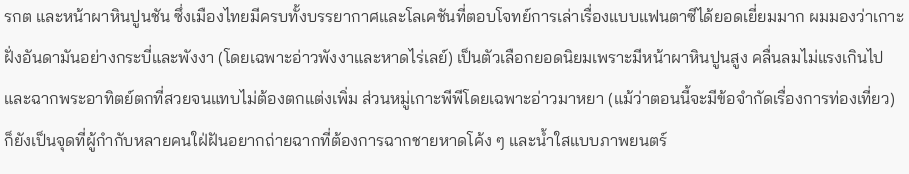รกต และหน้าผาหินปูนชัน ซึ่งเมืองไทยมีครบทั้งบรรยากาศและโลเคชันที่ตอบโจทย์การเล่าเรื่องแบบแฟนตาซีได้ยอดเยี่ยมมาก ผมมองว่าเกาะฝั่งอันดามันอย่างกระบี่และพังงา (โดยเฉพาะอ่าวพังงาและหาดไร่เลย์) เป็นตัวเลือกยอดนิยมเพราะมีหน้าผาหินปูนสูง คลื่นลมไม่แรงเกินไป และฉากพระอาทิตย์ตกที่สวยจนแทบไม่ต้องตกแต่งเพิ่ม ส่วนหมู่เกาะพีพีโดยเฉพาะอ่าวมาหยา (แม้ว่าตอนนี้จะมีข้อจำกัดเรื่องการท่องเที่ยว) ก็ยังเป็นจุดที่ผู้กำกับหลายคนใฝ่ฝันอยากถ่ายฉากที่ต้องการฉากชายหาดโค้ง ๆ และน้ำใสแบบภาพยนตร์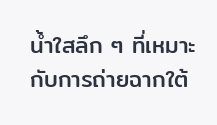น้ำใสลึก ๆ ที่เหมาะกับการถ่ายฉากใต้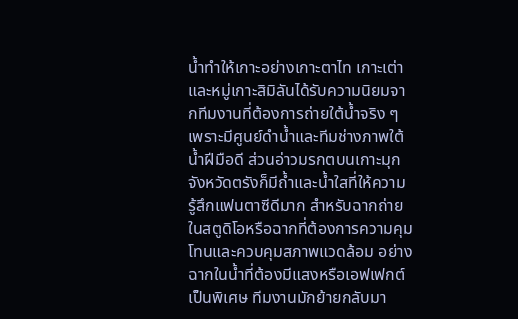น้ำทำให้เกาะอย่างเกาะตาไท เกาะเต่า และหมู่เกาะสิมิลันได้รับความนิยมจากทีมงานที่ต้องการถ่ายใต้น้ำจริง ๆ เพราะมีศูนย์ดำน้ำและทีมช่างภาพใต้น้ำฝีมือดี ส่วนอ่าวมรกตบนเกาะมุก จังหวัดตรังก็มีถ้ำและน้ำใสที่ให้ความรู้สึกแฟนตาซีดีมาก สำหรับฉากถ่ายในสตูดิโอหรือฉากที่ต้องการความคุมโทนและควบคุมสภาพแวดล้อม อย่างฉากในน้ำที่ต้องมีแสงหรือเอฟเฟกต์เป็นพิเศษ ทีมงานมักย้ายกลับมา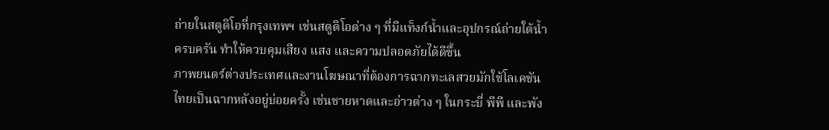ถ่ายในสตูดิโอที่กรุงเทพฯ เช่นสตูดิโอต่าง ๆ ที่มีแท็งก์น้ำและอุปกรณ์ถ่ายใต้น้ำครบครัน ทำให้ควบคุมเสียง แสง และความปลอดภัยได้ดีขึ้น
ภาพยนตร์ต่างประเทศและงานโฆษณาที่ต้องการฉากทะเลสวยมักใช้โลเคชันไทยเป็นฉากหลังอยู่บ่อยครั้ง เช่นชายหาดและอ่าวต่าง ๆ ในกระบี่ พีพี และพัง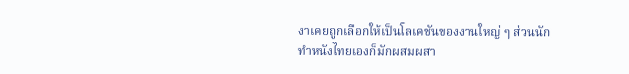งาเคยถูกเลือกให้เป็นโลเคชันของงานใหญ่ ๆ ส่วนนักทำหนังไทยเองก็มักผสมผสา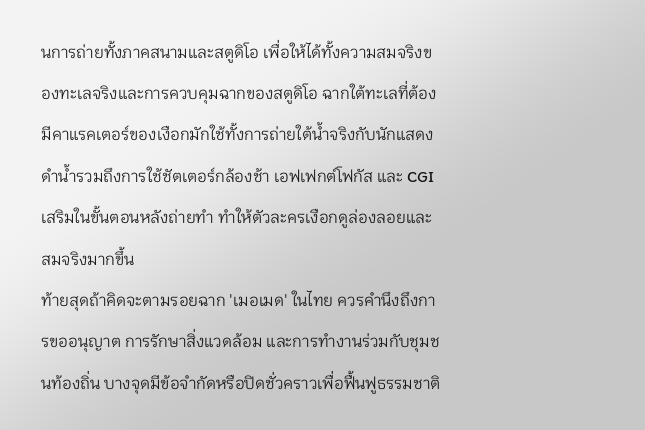นการถ่ายทั้งภาคสนามและสตูดิโอ เพื่อให้ได้ทั้งความสมจริงของทะเลจริงและการควบคุมฉากของสตูดิโอ ฉากใต้ทะเลที่ต้องมีคาแรคเตอร์ของเงือกมักใช้ทั้งการถ่ายใต้น้ำจริงกับนักแสดงดำน้ำรวมถึงการใช้ชัตเตอร์กล้องช้า เอฟเฟกต์โฟกัส และ CGI เสริมในขั้นตอนหลังถ่ายทำ ทำให้ตัวละครเงือกดูล่องลอยและสมจริงมากขึ้น
ท้ายสุดถ้าคิดจะตามรอยฉาก 'เมอเมด' ในไทย ควรคำนึงถึงการขออนุญาต การรักษาสิ่งแวดล้อม และการทำงานร่วมกับชุมชนท้องถิ่น บางจุดมีข้อจำกัดหรือปิดชั่วคราวเพื่อฟื้นฟูธรรมชาติ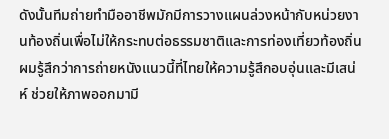ดังนั้นทีมถ่ายทำมืออาชีพมักมีการวางแผนล่วงหน้ากับหน่วยงานท้องถิ่นเพื่อไม่ให้กระทบต่อธรรมชาติและการท่องเที่ยวท้องถิ่น ผมรู้สึกว่าการถ่ายหนังแนวนี้ที่ไทยให้ความรู้สึกอบอุ่นและมีเสน่ห์ ช่วยให้ภาพออกมามี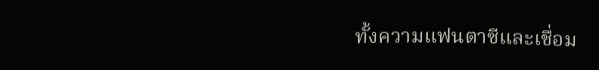ทั้งความแฟนตาซีและเชื่อม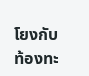โยงกับท้องทะ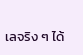เลจริง ๆ ได้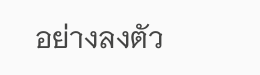อย่างลงตัว